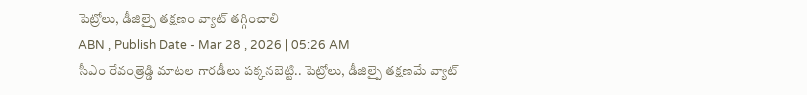పెట్రోలు, డీజిల్పై తక్షణం వ్యాట్ తగ్గించాలి
ABN , Publish Date - Mar 28 , 2026 | 05:26 AM
సీఎం రేవంత్రెడ్డి మాటల గారడీలు పక్కనబెట్టి.. పెట్రోలు, డీజిల్పై తక్షణమే వ్యాట్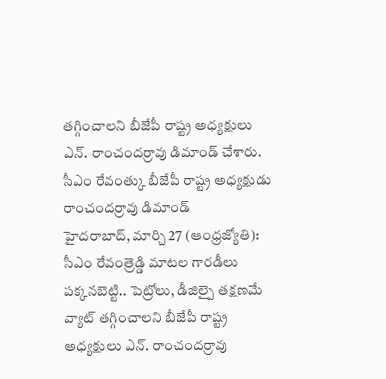తగ్గించాలని బీజేపీ రాష్ట్ర అధ్యక్షులు ఎన్. రాంచందర్రావు డిమాండ్ చేశారు.
సీఎం రేవంత్కు బీజేపీ రాష్ట్ర అధ్యక్షుడు రాంచందర్రావు డిమాండ్
హైదరాబాద్, మార్చి 27 (ఆంధ్రజ్యోతి): సీఎం రేవంత్రెడ్డి మాటల గారడీలు పక్కనబెట్టి.. పెట్రోలు, డీజిల్పై తక్షణమే వ్యాట్ తగ్గించాలని బీజేపీ రాష్ట్ర అధ్యక్షులు ఎన్. రాంచందర్రావు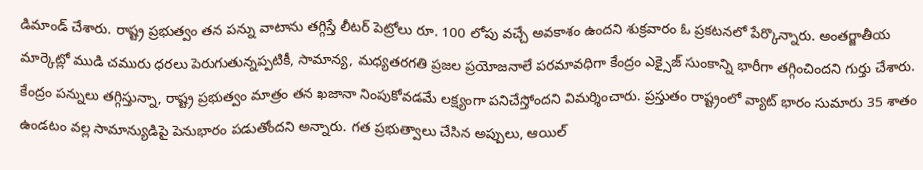డిమాండ్ చేశారు. రాష్ట్ర ప్రభుత్వం తన పన్ను వాటాను తగ్గిస్తే లీటర్ పెట్రోలు రూ. 100 లోపు వచ్చే అవకాశం ఉందని శుక్రవారం ఓ ప్రకటనలో పేర్కొన్నారు. అంతర్జాతీయ మార్కెట్లో ముడి చమురు ధరలు పెరుగుతున్నప్పటికీ, సామాన్య, మధ్యతరగతి ప్రజల ప్రయోజనాలే పరమావధిగా కేంద్రం ఎక్సైజ్ సుంకాన్ని భారీగా తగ్గించిందని గుర్తు చేశారు. కేంద్రం పన్నులు తగ్గిస్తున్నా, రాష్ట్ర ప్రభుత్వం మాత్రం తన ఖజానా నింపుకోవడమే లక్ష్యంగా పనిచేస్తోందని విమర్శించారు. ప్రస్తుతం రాష్ట్రంలో వ్యాట్ భారం సుమారు 35 శాతం ఉండటం వల్ల సామాన్యుడిపై పెనుభారం పడుతోందని అన్నారు. గత ప్రభుత్వాలు చేసిన అప్పులు, ఆయిల్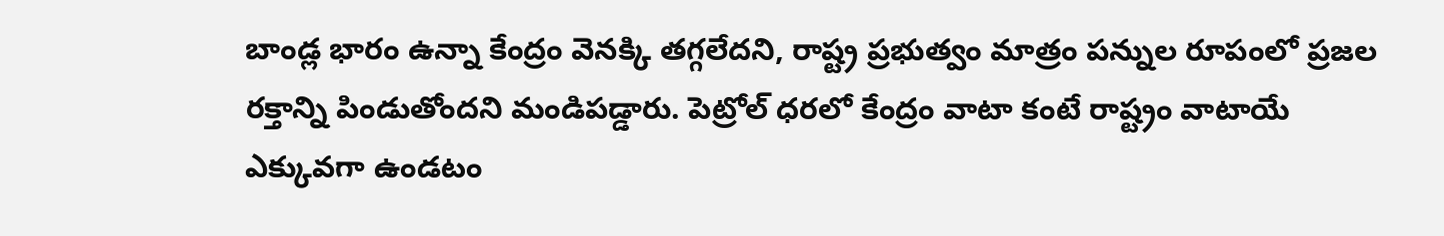బాండ్ల భారం ఉన్నా కేంద్రం వెనక్కి తగ్గలేదని, రాష్ట్ర ప్రభుత్వం మాత్రం పన్నుల రూపంలో ప్రజల రక్తాన్ని పిండుతోందని మండిపడ్డారు. పెట్రోల్ ధరలో కేంద్రం వాటా కంటే రాష్ట్రం వాటాయే ఎక్కువగా ఉండటం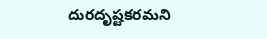దురదృష్టకరమని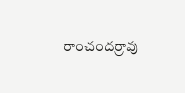రాంచందర్రావు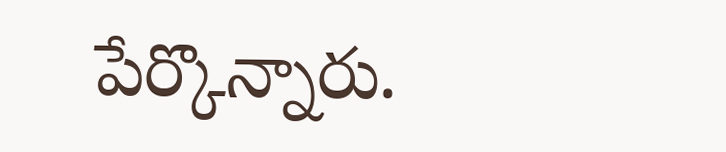పేర్కొన్నారు.